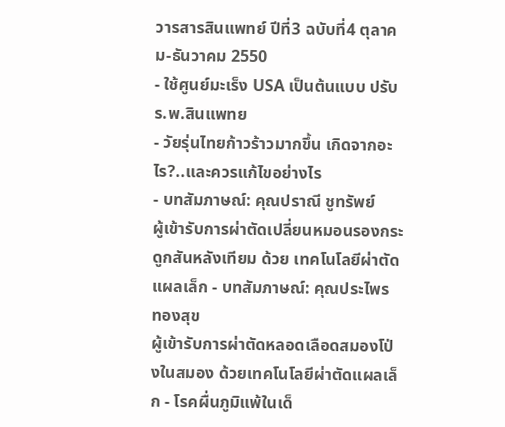วารสารสินแพทย์ ปีที่3 ฉบับที่4 ตุลาคม-ธันวาคม 2550
- ใช้ศูนย์มะเร็ง USA เป็นต้นแบบ ปรับร.พ.สินแพทย
- วัยรุ่นไทยก้าวร้าวมากขึ้น เกิดจากอะไร?..และควรแก้ไขอย่างไร
- บทสัมภาษณ์: คุณปราณี ชูทรัพย์
ผู้เข้ารับการผ่าตัดเปลี่ยนหมอนรองกระดูกสันหลังเทียม ด้วย เทคโนโลยีผ่าตัดแผลเล็ก - บทสัมภาษณ์: คุณประไพร ทองสุข
ผู้เข้ารับการผ่าตัดหลอดเลือดสมองโป่งในสมอง ด้วยเทคโนโลยีผ่าตัดแผลเล็ก - โรคผื่นภูมิแพ้ในเด็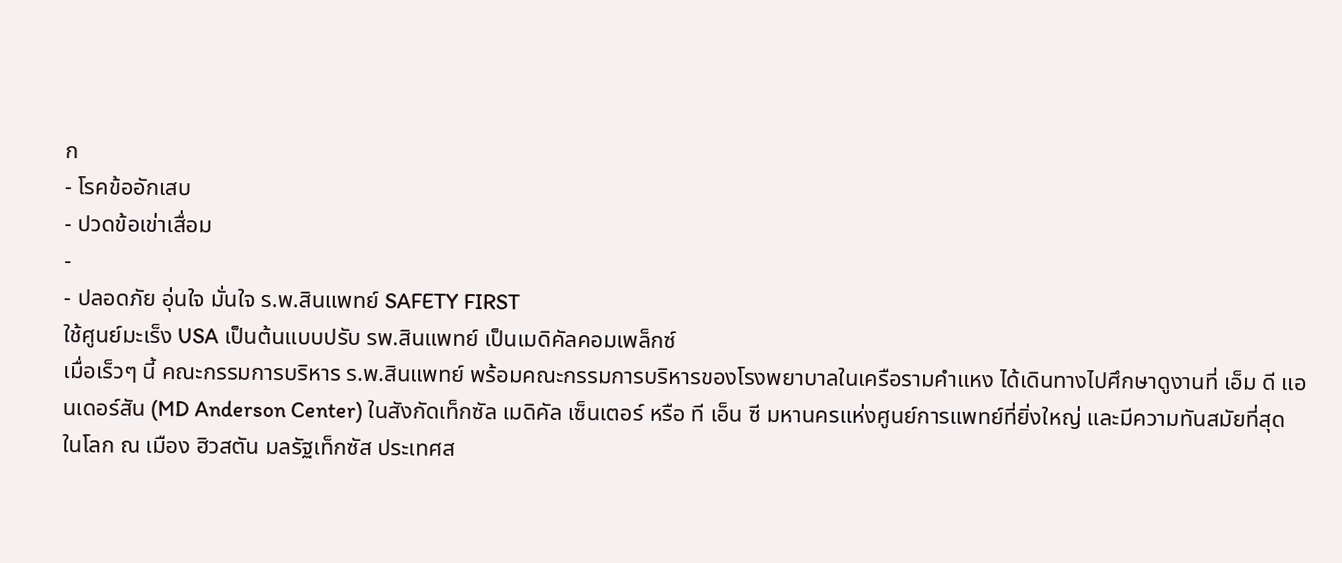ก
- โรคข้ออักเสบ
- ปวดข้อเข่าเสื่อม
-
- ปลอดภัย อุ่นใจ มั่นใจ ร.พ.สินแพทย์ SAFETY FIRST
ใช้ศูนย์มะเร็ง USA เป็นต้นแบบปรับ รพ.สินแพทย์ เป็นเมดิคัลคอมเพล็กซ์
เมื่อเร็วๆ นี้ คณะกรรมการบริหาร ร.พ.สินแพทย์ พร้อมคณะกรรมการบริหารของโรงพยาบาลในเครือรามคำแหง ได้เดินทางไปศึกษาดูงานที่ เอ็ม ดี แอนเดอร์สัน (MD Anderson Center) ในสังกัดเท็กซัล เมดิคัล เซ็นเตอร์ หรือ ที เอ็น ซี มหานครแห่งศูนย์การแพทย์ที่ยิ่งใหญ่ และมีความทันสมัยที่สุดในโลก ณ เมือง ฮิวสตัน มลรัฐเท็กซัส ประเทศส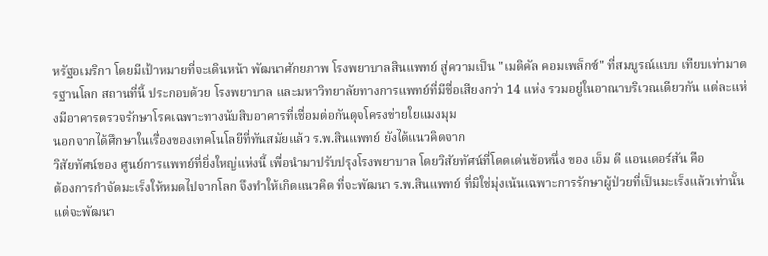หรัฐอเมริกา โดยมีเป้าหมายที่จะเดินหน้า พัฒนาศักยภาพ โรงพยาบาลสินแพทย์ สู่ความเป็น "เมดิคัล คอมเพล็กซ์" ที่สมบูรณ์แบบ เทียบเท่ามาตรฐานโลก สถานที่นี้ ประกอบด้วย โรงพยาบาล และมหาวิทยาลัยทางการแพทย์ที่มีชื่อเสียงกว่า 14 แห่ง รวมอยู่ในอาณาบริเวณเดียวกัน แต่ละแห่งมีอาคารตรวจรักษาโรคเฉพาะทางนับสิบอาคารที่เชื่อมต่อกันดุจโครงข่ายใยแมงมุม
นอกจากได้ศึกษาในเรื่องของเทคโนโลยีที่ทันสมัยแล้ว ร.พ.สินแพทย์ ยังได้แนวคิดจาก
วิสัยทัศน์ของ ศูนย์การแพทย์ที่ยิ่งใหญ่แห่งนี้ เพื่อนำมาปรับปรุงโรงพยาบาล โดยวิสัยทัศน์ที่โดดเด่นข้อหนึ่ง ของ เอ็ม ดี แอนเดอร์สัน คือ
ต้องการกำจัดมะเร็งให้หมดไปจากโลก จึงทำให้เกิดแนวคิด ที่จะพัฒนา ร.พ.สินแพทย์ ที่มิใช่มุ่งเน้นเฉพาะการรักษาผู้ป่วยที่เป็นมะเร็งแล้วเท่านั้น แต่จะพัฒนา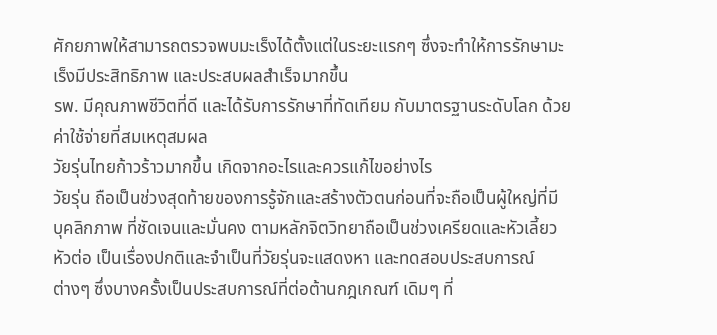ศักยภาพให้สามารถตรวจพบมะเร็งได้ตั้งแต่ในระยะแรกๆ ซึ่งจะทำให้การรักษามะเร็งมีประสิทธิภาพ และประสบผลสำเร็จมากขึ้น
รพ. มีคุณภาพชีวิตที่ดี และได้รับการรักษาที่ทัดเทียม กับมาตรฐานระดับโลก ด้วยค่าใช้จ่ายที่สมเหตุสมผล
วัยรุ่นไทยก้าวร้าวมากขึ้น เกิดจากอะไรและควรแก้ไขอย่างไร
วัยรุ่น ถือเป็นช่วงสุดท้ายของการรู้จักและสร้างตัวตนก่อนที่จะถือเป็นผู้ใหญ่ที่มี
บุคลิกภาพ ที่ชัดเจนและมั่นคง ตามหลักจิตวิทยาถือเป็นช่วงเครียดและหัวเลี้ยว
หัวต่อ เป็นเรื่องปกติและจำเป็นที่วัยรุ่นจะแสดงหา และทดสอบประสบการณ์
ต่างๆ ซึ่งบางครั้งเป็นประสบการณ์ที่ต่อต้านกฎเกณฑ์ เดิมๆ ที่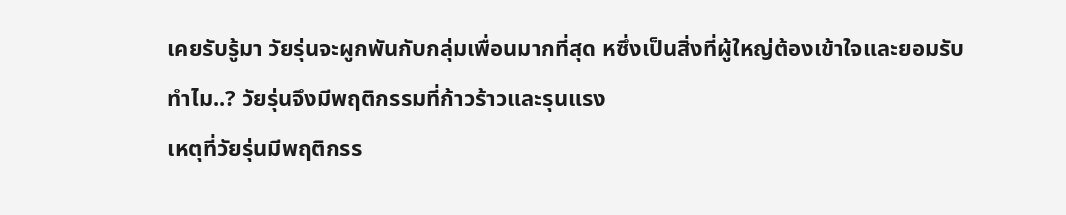เคยรับรู้มา วัยรุ่นจะผูกพันกับกลุ่มเพื่อนมากที่สุด หซึ่งเป็นสิ่งที่ผู้ใหญ่ต้องเข้าใจและยอมรับ
ทำไม..? วัยรุ่นจึงมีพฤติกรรมที่ก้าวร้าวและรุนแรง
เหตุที่วัยรุ่นมีพฤติกรร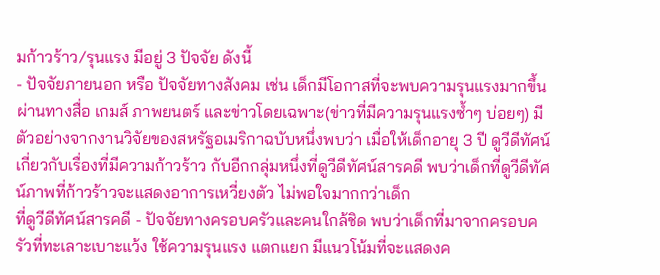มก้าวร้าว/รุนแรง มีอยู่ 3 ปัจจัย ดังนี้
- ปัจจัยภายนอก หรือ ปัจจัยทางสังคม เช่น เด็กมีโอกาสที่จะพบความรุนแรงมากขึ้น
ผ่านทางสื่อ เกมส์ ภาพยนตร์ และข่าวโดยเฉพาะ(ข่าวที่มีความรุนแรงซ้ำๆ บ่อยๆ) มีตัวอย่างจากงานวิจัยของสหรัฐอเมริกาฉบับหนึ่งพบว่า เมื่อให้เด็กอายุ 3 ปี ดูวีดีทัศน์เกี่ยวกับเรื่องที่มีความก้าวร้าว กับอีกกลุ่มหนึ่งที่ดูวีดีทัศน์สารคดี พบว่าเด็กที่ดูวีดีทัศน์ภาพที่ก้าวร้าวจะแสดงอาการเหวี่ยงตัว ไม่พอใจมากกว่าเด็ก
ที่ดูวีดีทัศน์สารคดี - ปัจจัยทางครอบครัวและคนใกล้ชิด พบว่าเด็กที่มาจากครอบครัวที่ทะเลาะเบาะแว้ง ใช้ความรุนแรง แตกแยก มีแนวโน้มที่จะแสดงค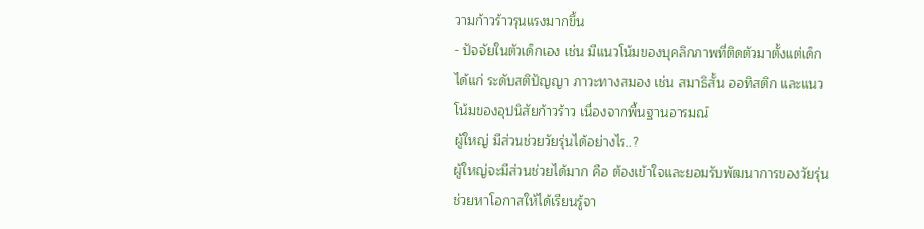วามก้าวร้าวรุนแรงมากขึ้น
- ปัจจัยในตัวเด็กเอง เช่น มีแนวโน้มของบุคลิกภาพที่ติดตัวมาตั้งแต่เด็ก ได้แก่ ระดับสติปัญญา ภาวะทางสมอง เช่น สมาธิสั้น ออทิสติก และแนวโน้มของอุปนิสัยก้าวร้าว เนื่องจากพื้นฐานอารมณ์
ผู้ใหญ่ มีส่วนช่วยวัยรุ่นได้อย่างไร..?
ผู้ใหญ่จะมีส่วนช่วยได้มาก คือ ต้องเข้าใจและยอมรับพัฒนาการของวัยรุ่น ช่วยหาโอกาสให้ได้เรียนรู้จา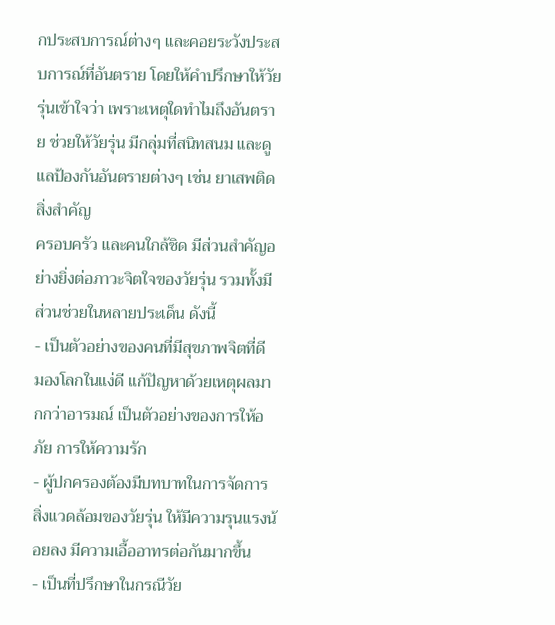กประสบการณ์ต่างๆ และคอยระวังประสบการณ์ที่อันตราย โดยให้คำปรึกษาให้วัยรุ่นเข้าใจว่า เพราะเหตุใดทำไมถึงอันตราย ช่วยให้วัยรุ่น มีกลุ่มที่สนิทสนม และดูแลป้องกันอันตรายต่างๆ เช่น ยาเสพติด
สิ่งสำคัญ
ครอบครัว และคนใกล้ชิด มีส่วนสำคัญอย่างยิ่งต่อภาวะจิตใจของวัยรุ่น รวมทั้งมีส่วนช่วยในหลายประเด็น ดังนี้
- เป็นตัวอย่างของคนที่มีสุขภาพจิตที่ดี มองโลกในแง่ดี แก้ปัญหาด้วยเหตุผลมากกว่าอารมณ์ เป็นตัวอย่างของการให้อภัย การให้ความรัก
- ผู้ปกครองต้องมีบทบาทในการจัดการสิ่งแวดล้อมของวัยรุ่น ให้มีความรุนแรงน้อยลง มีความเอื้ออาทรต่อกันมากขึ้น
- เป็นที่ปรึกษาในกรณีวัย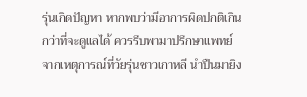รุ่นเกิดปัญหา หากพบว่ามีอาการผิดปกติเกินกว่าที่จะดูแลได้ ควรรีบพามาปรึกษาแพทย์
จากเหตุการณ์ที่วัยรุ่นชาวเกาหลี นำปืนมายิง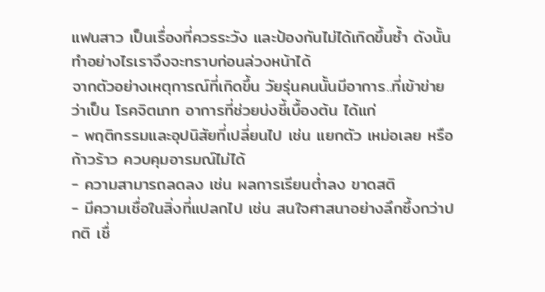แฟนสาว เป็นเรื่องที่ควรระวัง และป้องกันไม่ได้เกิดขึ้นซ้ำ ดังนั้น ทำอย่างไรเราจึงจะทราบก่อนล่วงหน้าได้
จากตัวอย่างเหตุการณ์ที่เกิดขึ้น วัยรุ่นคนนั้นมีอาการ..ที่เข้าข่ายว่าเป็น โรคจิตเภท อาการที่ช่วยบ่งชี้เบื้องต้น ได้แก่
- พฤติกรรมและอุปนิสัยที่เปลี่ยนไป เช่น แยกตัว เหม่อเลย หรือก้าวร้าว ควบคุมอารมณ์ไม่ได้
- ความสามารถลดลง เช่น ผลการเรียนต่ำลง ขาดสติ
- มีความเชื่อในสิ่งที่แปลกไป เช่น สนใจศาสนาอย่างลึกซึ้งกว่าปกติ เชื่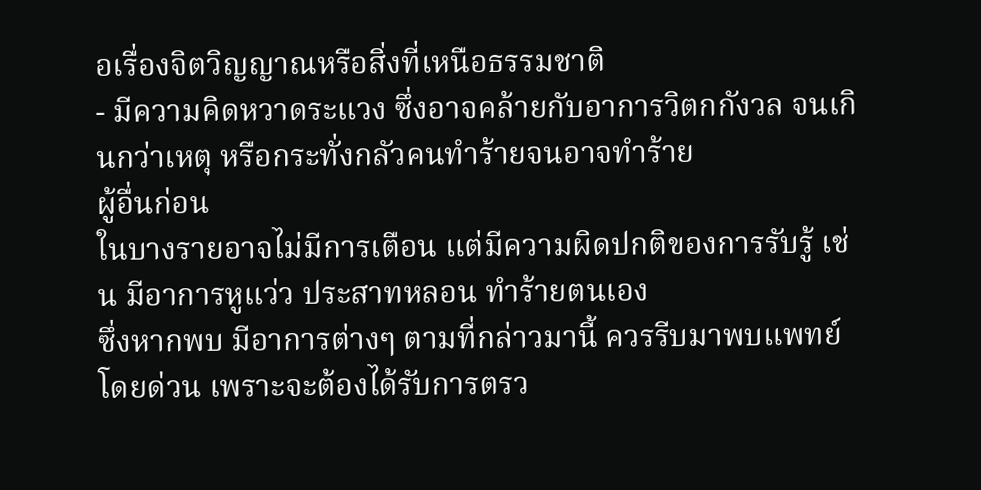อเรื่องจิตวิญญาณหรือสิ่งที่เหนือธรรมชาติ
- มีความคิดหวาดระแวง ซึ่งอาจคล้ายกับอาการวิตกกังวล จนเกินกว่าเหตุ หรือกระทั่งกลัวคนทำร้ายจนอาจทำร้าย
ผู้อื่นก่อน
ในบางรายอาจไม่มีการเตือน แต่มีความผิดปกติของการรับรู้ เช่น มีอาการหูแว่ว ประสาทหลอน ทำร้ายตนเอง
ซึ่งหากพบ มีอาการต่างๆ ตามที่กล่าวมานี้ ควรรีบมาพบแพทย์โดยด่วน เพราะจะต้องได้รับการตรว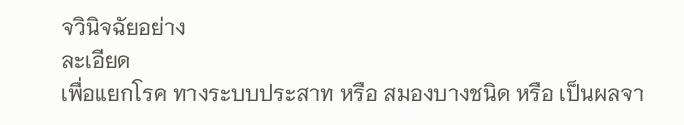จวินิจฉัยอย่าง
ละเอียด
เพื่อแยกโรค ทางระบบประสาท หรือ สมองบางชนิด หรือ เป็นผลจา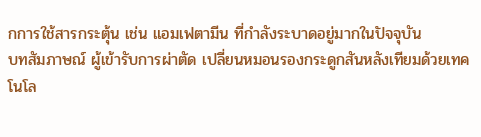กการใช้สารกระตุ้น เช่น แอมเฟตามีน ที่กำลังระบาดอยู่มากในปัจจุบัน
บทสัมภาษณ์ ผู้เข้ารับการผ่าตัด เปลี่ยนหมอนรองกระดูกสันหลังเทียมด้วยเทคโนโล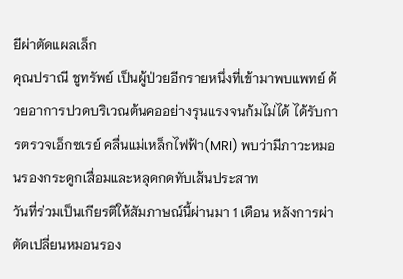ยีผ่าตัดแผลเล็ก
คุณปราณี ชูทรัพย์ เป็นผู้ป่วยอีกรายหนึ่งที่เข้ามาพบแพทย์ ด้วยอาการปวดบริเวณต้นคออย่างรุนแรงจนก้มไม่ได้ ได้รับการตรวจเอ็กซเรย์ คลื่นแม่เหล็กไฟฟ้า(MRI) พบว่ามีภาวะหมอนรองกระดูกเสื่อมและหลุดกดทับเส้นประสาท
วันที่ร่วมเป็นเกียรติให้สัมภาษณ์นี้ผ่านมา 1 เดือน หลังการผ่าตัดเปลี่ยนหมอนรอง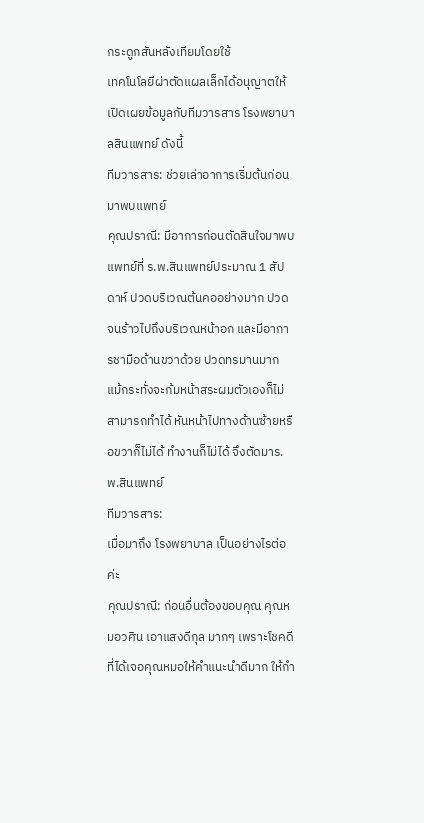กระดูกสันหลังเทียมโดยใช้
เทคโนโลยีผ่าตัดแผลเล็กได้อนุญาตให้เปิดเผยข้อมูลกับทีมวารสาร โรงพยาบาลสินแพทย์ ดังนี้
ทีมวารสาร: ช่วยเล่าอาการเริ่มต้นก่อนมาพบแพทย์
คุณปราณี: มีอาการก่อนตัดสินใจมาพบแพทย์ที่ ร.พ.สินแพทย์ประมาณ 1 สัปดาห์ ปวดบริเวณต้นคออย่างมาก ปวดจนร้าวไปถึงบริเวณหน้าอก และมีอาการชามือด้านขวาด้วย ปวดทรมานมาก แม้กระทั่งจะก้มหน้าสระผมตัวเองก็ไม่สามารถทำได้ หันหน้าไปทางด้านซ้ายหรือขวาก็ไม่ได้ ทำงานก็ไม่ได้ จึงตัดมาร.พ.สินแพทย์
ทีมวารสาร:
เมื่อมาถึง โรงพยาบาล เป็นอย่างไรต่อค่ะ
คุณปราณี: ก่อนอื่นต้องขอบคุณ คุณหมอวศิน เอาแสงดีกุล มากๆ เพราะโชคดีที่ได้เจอคุณหมอให้คำแนะนำดีมาก ให้กำ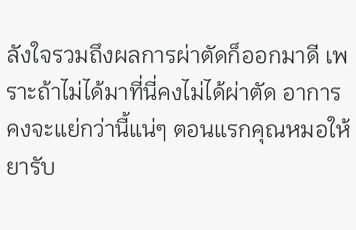ลังใจรวมถึงผลการผ่าตัดก็ออกมาดี เพราะถ้าไม่ได้มาที่นี่คงไม่ได้ผ่าตัด อาการคงจะแย่กว่านี้แน่ๆ ตอนแรกคุณหมอให้ยารับ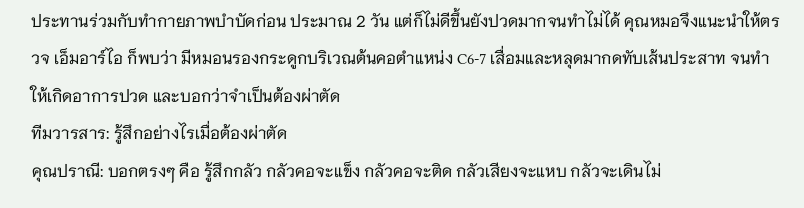ประทานร่วมกับทำกายภาพบำบัดก่อน ประมาณ 2 วัน แต่ก็ไม่ดีขึ้นยังปวดมากจนทำไม่ได้ คุณหมอจึงแนะนำให้ตรวจ เอ็มอาร์ไอ ก็พบว่า มีหมอนรองกระดูกบริเวณต้นคอตำแหน่ง C6-7 เสื่อมและหลุดมากดทับเส้นประสาท จนทำให้เกิดอาการปวด และบอกว่าจำเป็นต้องผ่าตัด
ทีมวารสาร: รู้สึกอย่างไรเมื่อต้องผ่าตัด
คุณปราณี: บอกตรงๆ คือ รู้สึกกลัว กลัวคอจะแข็ง กลัวคอจะติด กลัวเสียงจะแหบ กลัวจะเดินไม่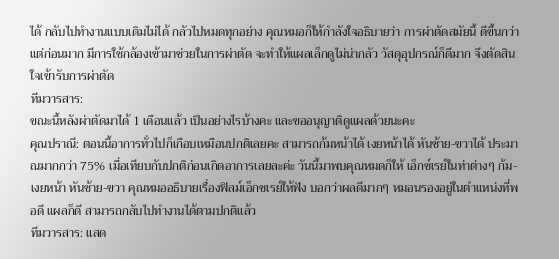ได้ กลับไปทำงานแบบเดิมไม่ได้ กลัวไปหมดทุกอย่าง คุณหมอก็ให้กำลังใจอธิบายว่า การผ่าตัดสมัยนี้ ดีขึ้นกว่าแต่ก่อนมาก มีการใช้กล้องเข้ามาช่วยในการผ่าตัด จะทำให้แผลเล็กดูไม่น่ากลัว วัสดุอุปกรณ์ก็ดีมาก จึงตัดสินใจเข้ารับการผ่าตัด
ทีมวารสาร:
ขณะนี้หลังผ่าตัดมาได้ 1 เดือนแล้ว เป็นอย่างไรบ้างคะ และขออนุญาติดูแผลด้วยนะคะ
คุณปราณี: ตอนนี้อาการทั่วไปก็เกือบเหมือนปกติเลยคะ สามารถก้มหน้าได้ เงยหน้าได้ หันซ้าย-ขวาได้ ประมาณมากกว่า 75% เมื่อเทียบกับปกติก่อนเกิดอาการเลยละค่ะ วันนี้มาพบคุณหมดก็ให้ เอ็กซ์เรย์ในท่าต่างๆ ก้ม-เงยหน้า หันซ้าย-ขวา คุณหมออธิบายเรื่องฟิลม์เอ็กซเรย์ให้ฟัง บอกว่าผลดีมากๆ หมอนรองอยู่ในตำแหน่งที่พอดี แผลก็ดี สามารถกลับไปทำงานได้ตามปกติแล้ว
ทีมวารสาร: แสด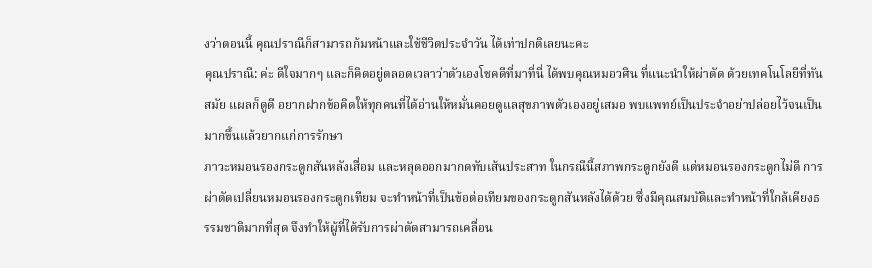งว่าตอนนี้ คุณปราณีก็สามารถก้มหน้าและใช้ชีวิตประจำวัน ได้เท่าปกติเลยนะคะ
คุณปราณี: ค่ะ ดีใจมากๆ และก็คิดอยู่ตลอดเวลาว่าตัวเองโชคดีที่มาที่นี่ ได้พบคุณหมอวศิน ที่แนะนำให้ผ่าตัด ด้วยเทคโนโลยีที่ทันสมัย แผลก็ดูดี อยากฝากข้อคิดให้ทุกคนที่ได้อ่านให้หมั่นคอยดูแลสุขภาพตัวเองอยู่เสมอ พบแพทย์เป็นประจำอย่าปล่อยไว้จนเป็นมากขึ้นแล้วยากแก่การรักษา
ภาวะหมอนรองกระดูกสันหลังเสื่อม และหลุดออกมากดทับเส้นประสาท ในกรณีนี้สภาพกระดูกยังดี แต่หมอนรองกระดูกไม่ดี การผ่าตัดเปลี่ยนหมอนรองกระดูกเทียม จะทำหน้าที่เป็นข้อต่อเทียมของกระดูกสันหลังได้ด้วย ซึ่งมีคุณสมบัติและทำหน้าที่ใกล้เคียงธรรมชาติมากที่สุด จึงทำให้ผู้ที่ได้รับการผ่าตัดสามารถเคลื่อน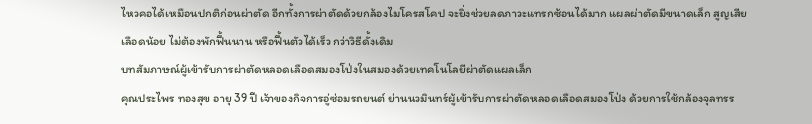ไหวคอได้เหมือนปกติก่อนผ่าตัด อีกทั้งการผ่าตัดด้วยกล้องไมโครสโคป จะยิ่งช่วยลดภาวะแทรกซ้อนได้มาก แผลผ่าตัดมีขนาดเล็ก สูญเสียเลือดน้อย ไม่ต้องพักฟื้นนาน หรือฟื้นตัวได้เร็ว กว่าวิธีดั้งเดิม
บทสัมภาษณ์ผู้เข้ารับการผ่าตัดหลอดเลือดสมองโป่งในสมองด้วยเทคโนโลยีผ่าตัดแผลเล็ก
คุณประไพร ทองสุข อายุ 39 ปี เจ้าของกิจการอู่ซ่อมรถยนต์ ย่านนวมินทร์ผู้เข้ารับการผ่าตัดหลอดเลือดสมองโป่ง ด้วยการใช้กล้องจุลทรร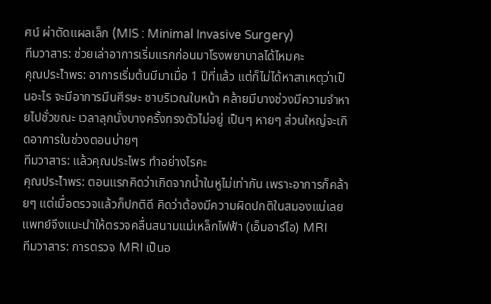ศน์ ผ่าตัดแผลเล็ก (MIS : Minimal Invasive Surgery)
ทีมวาสาร: ช่วยเล่าอาการเริ่มแรกก่อนมาโรงพยาบาลได้ไหมคะ
คุณประไำพร: อาการเริ่มต้นมีมาเมื่อ 1 ปีที่แล้ว แต่ก็ไม่ได้หาสาเหตุว่าเป็นอะไร จะมีอาการมึนศีรษะ ชาบริเวณใบหน้า คล้ายมีบางช่วงมีความจำหายไปชั่วขณะ เวลาลุกนั่งบางครั้งทรงตัวไม่อยู่ เป็นๆ หายๆ ส่วนใหญ่จะเกิดอาการในช่วงตอนบ่ายๆ
ทีมวาสาร: แล้วคุณประไพร ทำอย่างไรคะ
คุณประไำพร: ตอนแรกคิดว่าเกิดจากน้ำในหูไม่เท่ากัน เพราะอาการก็คล้ายๆ แต่เมื่อตรวจแล้วก็ปกติดี คิดว่าต้องมีความผิดปกติในสมองแน่เลย แพทย์จึงแนะนำให้ตรวจคลื่นสนามแม่เหล็กไฟฟ้า (เอ็มอาร์ไอ) MRI
ทีมวาสาร: การตรวจ MRI เป็นอ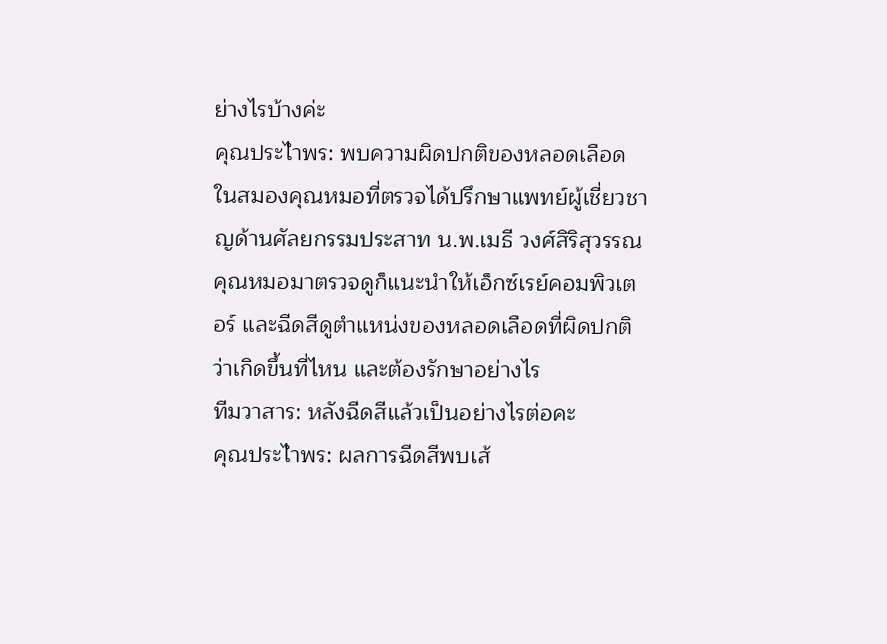ย่างไรบ้างค่ะ
คุณประไำพร: พบความผิดปกติของหลอดเลือดในสมองคุณหมอที่ตรวจได้ปรึกษาแพทย์ผู้เชี่ยวชาญด้านศัลยกรรมประสาท น.พ.เมธี วงศ์สิริสุวรรณ คุณหมอมาตรวจดูก็แนะนำให้เอ็กซ์เรย์คอมพิวเตอร์ และฉีดสีดูตำแหน่งของหลอดเลือดที่ผิดปกติ ว่าเกิดขึ้นที่ไหน และต้องรักษาอย่างไร
ทีมวาสาร: หลังฉีดสีแล้วเป็นอย่างไรต่อคะ
คุณประไำพร: ผลการฉีดสีพบเส้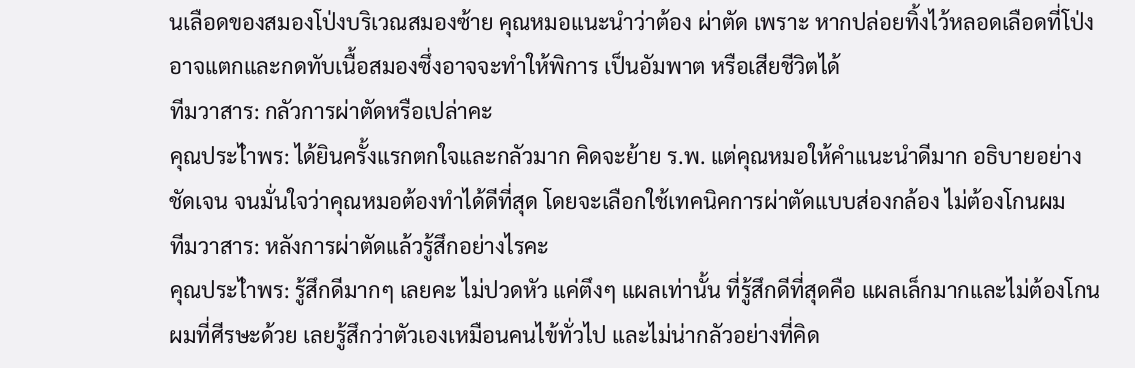นเลือดของสมองโป่งบริเวณสมองซ้าย คุณหมอแนะนำว่าต้อง ผ่าตัด เพราะ หากปล่อยทิ้งไว้หลอดเลือดที่โป่งอาจแตกและกดทับเนื้อสมองซึ่งอาจจะทำให้พิการ เป็นอัมพาต หรือเสียชีวิตได้
ทีมวาสาร: กลัวการผ่าตัดหรือเปล่าคะ
คุณประไำพร: ได้ยินครั้งแรกตกใจและกลัวมาก คิดจะย้าย ร.พ. แต่คุณหมอให้คำแนะนำดีมาก อธิบายอย่างชัดเจน จนมั่นใจว่าคุณหมอต้องทำได้ดีที่สุด โดยจะเลือกใช้เทคนิคการผ่าตัดแบบส่องกล้อง ไม่ต้องโกนผม
ทีมวาสาร: หลังการผ่าตัดแล้วรู้สึกอย่างไรคะ
คุณประไำพร: รู้สึกดีมากๆ เลยคะ ไม่ปวดหัว แค่ตึงๆ แผลเท่านั้น ที่รู้สึกดีที่สุดคือ แผลเล็กมากและไม่ต้องโกนผมที่ศีรษะด้วย เลยรู้สึกว่าตัวเองเหมือนคนไข้ทั่วไป และไม่น่ากลัวอย่างที่คิด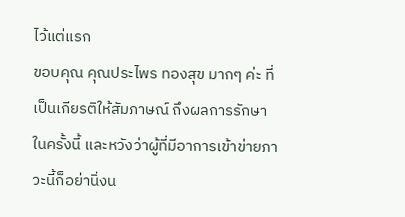ไว้แต่แรก
ขอบคุณ คุณประไพร ทองสุข มากๆ ค่ะ ที่เป็นเกียรติให้สัมภาษณ์ ถึงผลการรักษาในครั้งนี้ และหวังว่าผู้ที่มีอาการเข้าข่ายภาวะนี้ก็อย่านิ่งน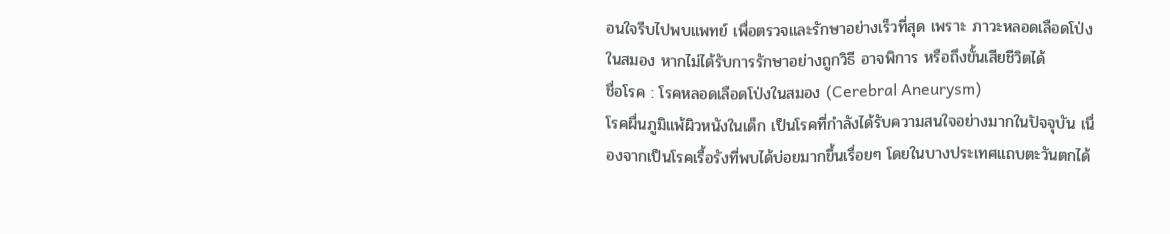อนใจรีบไปพบแพทย์ เพื่อตรวจและรักษาอย่างเร็วที่สุด เพราะ ภาวะหลอดเลือดโป่งในสมอง หากไม่ได้รับการรักษาอย่างถูกวิธี อาจพิการ หรือถึงขั้นเสียชีวิตได้
ชื่อโรค : โรคหลอดเลือดโป่งในสมอง (Cerebral Aneurysm)
โรคผื่นภูมิแพ้ผิวหนังในเด็ก เป็นโรคที่กำลังได้รับความสนใจอย่างมากในปัจจุบัน เนื่องจากเป็นโรคเรื้อรังที่พบได้บ่อยมากขึ้นเรื่อยๆ โดยในบางประเทศแถบตะวันตกได้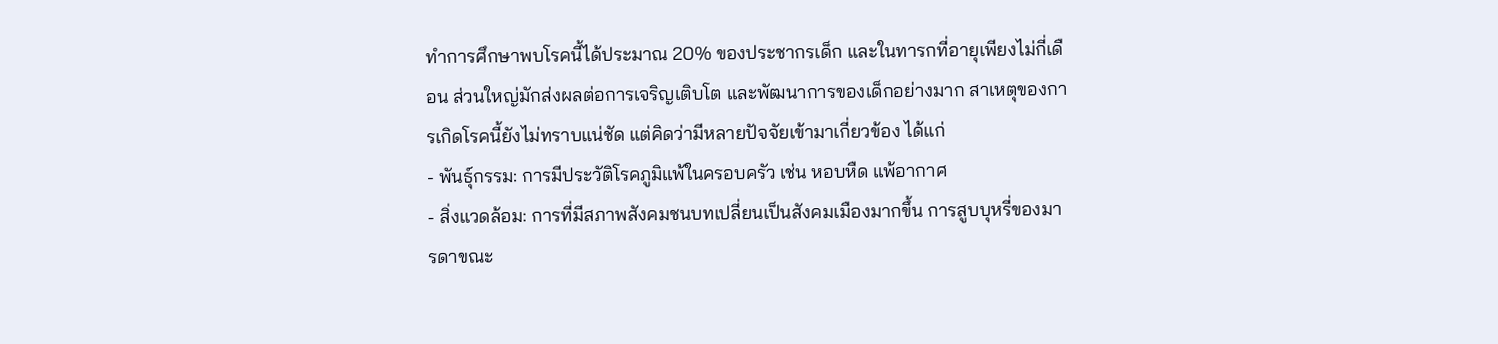ทำการศึกษาพบโรคนี้ได้ประมาณ 20% ของประชากรเด็ก และในทารกที่อายุเพียงไม่กี่เดือน ส่วนใหญ่มักส่งผลต่อการเจริญเติบโต และพัฒนาการของเด็กอย่างมาก สาเหตุของการเกิดโรคนี้ยังไม่ทราบแน่ชัด แต่คิดว่ามีหลายปัจจัยเข้ามาเกี่ยวข้อง ได้แก่
- พันธุ์กรรม: การมีประวัติโรคภูมิแพ้ในครอบครัว เช่น หอบหืด แพ้อากาศ
- สิ่งแวดล้อม: การที่มีสภาพสังคมชนบทเปลี่ยนเป็นสังคมเมืองมากขึ้น การสูบบุหรี่ของมารดาขณะ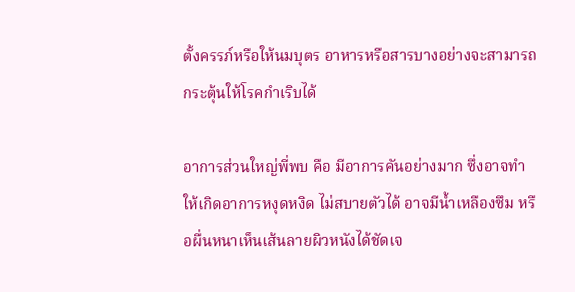ตั้งครรภ์หรือให้นมบุตร อาหารหรือสารบางอย่างจะสามารถกระตุ้นให้โรคกำเริบได้

อาการส่วนใหญ่พี่พบ คือ มีอาการคันอย่างมาก ซึ่งอาจทำให้เกิดอาการหงุดหงิด ไม่สบายตัวได้ อาจมีน้ำเหลืองซึม หรือผื่นหนาเห็นเส้นลายผิวหนังได้ชัดเจ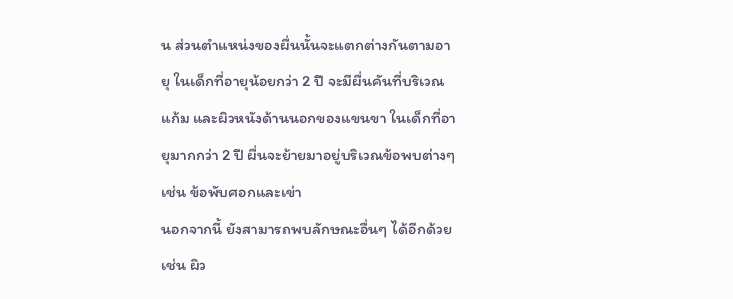น ส่วนตำแหน่งของผื่นนั้นจะแตกต่างกันตามอายุ ในเด็กที่อายุน้อยกว่า 2 ปี จะมีผื่นคันที่บริเวณแก้ม และผิวหนังด้านนอกของแขนขา ในเด็กที่อายุมากกว่า 2 ปี ผื่นจะย้ายมาอยู่บริเวณข้อพบต่างๆ เช่น ข้อพับศอกและเข่า
นอกจากนี้ ยังสามารถพบลักษณะอื่นๆ ได้อีกด้วย เช่น ผิว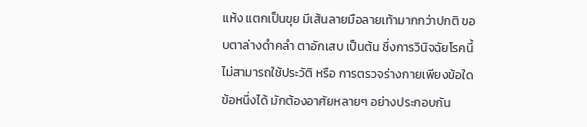แห้ง แตกเป็นขุย มีเส้นลายมือลายเท้ามากกว่าปกติ ขอบตาล่างดำคลำ ตาอักเสบ เป็นต้น ซึ่งการวินิจฉัยโรคนี้ ไม่สามารถใช้ประวัติ หรือ การตรวจร่างกายเพียงข้อใดข้อหนึ่งได้ มักต้องอาศัยหลายๆ อย่างประกอบกัน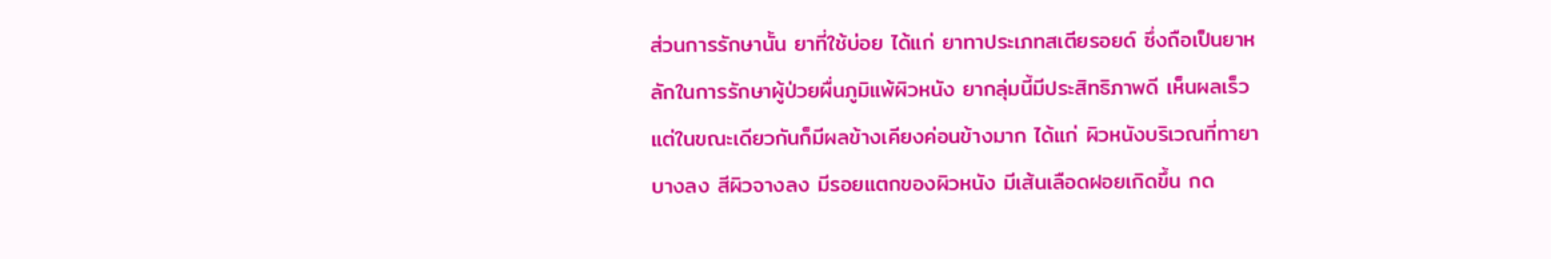ส่วนการรักษานั้น ยาที่ใช้บ่อย ได้แก่ ยาทาประเภทสเตียรอยด์ ซึ่งถือเป็นยาหลักในการรักษาผู้ป่วยผื่นภูมิแพ้ผิวหนัง ยากลุ่มนี้มีประสิทธิภาพดี เห็นผลเร็ว แต่ในขณะเดียวกันก็มีผลข้างเคียงค่อนข้างมาก ได้แก่ ผิวหนังบริเวณที่ทายา บางลง สีผิวจางลง มีรอยแตกของผิวหนัง มีเส้นเลือดฝอยเกิดขึ้น กด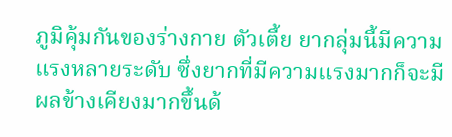ภูมิคุ้มกันของร่างกาย ตัวเตี้ย ยากลุ่มนี้มีความแรงหลายระดับ ซึ่งยากที่มีความแรงมากก็จะมีผลข้างเคียงมากขึ้นด้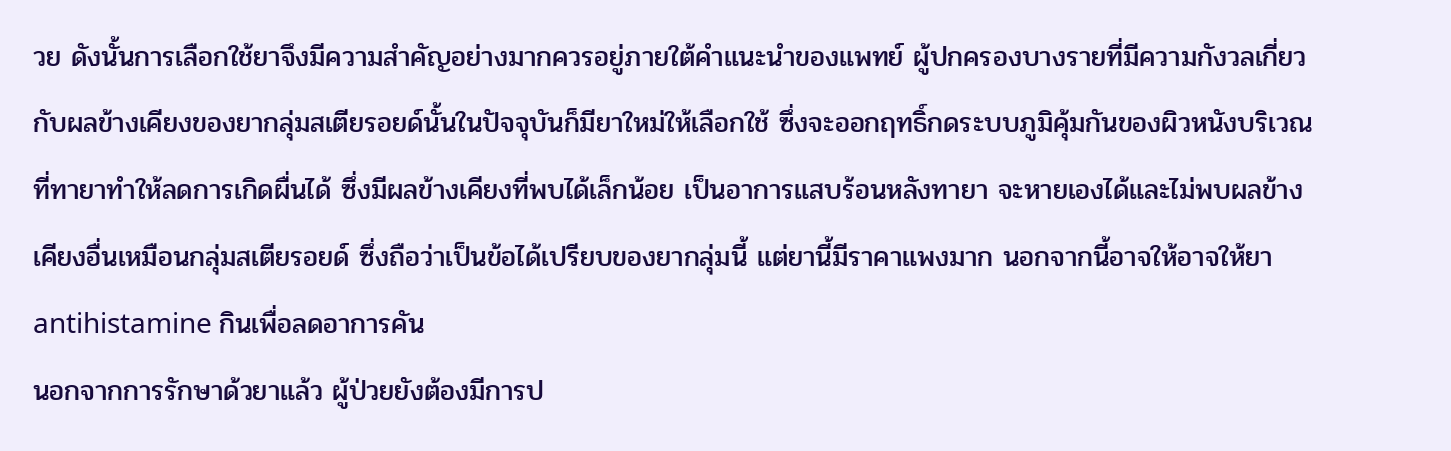วย ดังนั้นการเลือกใช้ยาจึงมีความสำคัญอย่างมากควรอยู่ภายใต้คำแนะนำของแพทย์ ผู้ปกครองบางรายที่มีความกังวลเกี่ยวกับผลข้างเคียงของยากลุ่มสเตียรอยด์นั้นในปัจจุบันก็มียาใหม่ให้เลือกใช้ ซึ่งจะออกฤทธิ์กดระบบภูมิคุ้มกันของผิวหนังบริเวณที่ทายาทำให้ลดการเกิดผื่นได้ ซึ่งมีผลข้างเคียงที่พบได้เล็กน้อย เป็นอาการแสบร้อนหลังทายา จะหายเองได้และไม่พบผลข้างเคียงอื่นเหมือนกลุ่มสเตียรอยด์ ซึ่งถือว่าเป็นข้อได้เปรียบของยากลุ่มนี้ แต่ยานี้มีราคาแพงมาก นอกจากนี้อาจให้อาจให้ยา antihistamine กินเพื่อลดอาการคัน
นอกจากการรักษาด้วยาแล้ว ผู้ป่วยยังต้องมีการป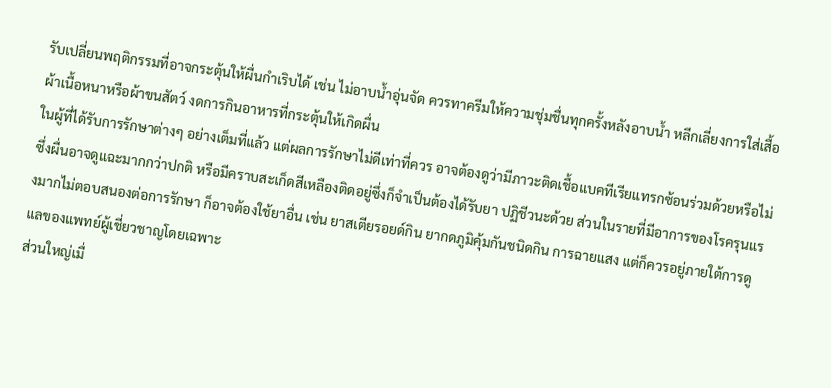รับเปลี่ยนพฤติกรรมที่อาจกระตุ้นให้ผื่นกำเริบได้ เช่น ไม่อาบน้ำอุ่นจัด ควรทาครีมให้ความชุ่มชื่นทุกครั้งหลังอาบน้ำ หลีกเลี่ยงการใส่เสื้อผ้าเนื้อหนาหรือผ้าขนสัตว์ งดการกินอาหารที่กระตุ้นให้เกิดผื่น
ในผู้ที่ได้รับการรักษาต่างๆ อย่างเต็มที่แล้ว แต่ผลการรักษาไม่ดีเท่าที่ควร อาจต้องดูว่ามีภาวะติดเชื้อแบคทีเรียแทรกซ้อนร่วมด้วยหรือไม่ซึ่งผื่นอาจดูแฉะมากกว่าปกติ หรือมีคราบสะเก็ดสีเหลืองติดอยู่ซึ่งก็จำเป็นต้องได้รับยา ปฏิชีวนะด้วย ส่วนในรายที่มีอาการของโรครุนแรงมากไม่ตอบสนองต่อการรักษา ก็อาจต้องใช้ยาอื่น เช่น ยาสเตียรอยด์กิน ยากดภูมิคุ้มกันชนิดกิน การฉายแสง แต่ก็ควรอยู่ภายใต้การดูแลของแพทย์ผู้เชี่ยวชาญโดยเฉพาะ
ส่วนใหญ่เมื่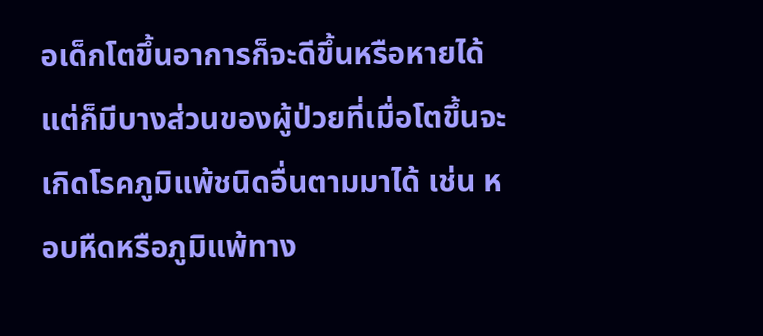อเด็กโตขึ้นอาการก็จะดีขึ้นหรือหายได้ แต่ก็มีบางส่วนของผู้ป่วยที่เมื่อโตขึ้นจะเกิดโรคภูมิแพ้ชนิดอื่นตามมาได้ เช่น หอบหืดหรือภูมิแพ้ทาง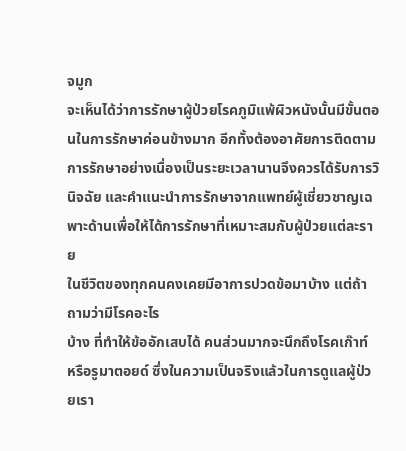จมูก
จะเห็นได้ว่าการรักษาผู้ป่วยโรคภูมิแพ้ผิวหนังนั้นมีขั้นตอนในการรักษาค่อนข้างมาก อีกทั้งต้องอาศัยการติดตามการรักษาอย่างเนื่องเป็นระยะเวลานานจึงควรได้รับการวินิจฉัย และคำแนะนำการรักษาจากแพทย์ผู้เชี่ยวชาญเฉพาะด้านเพื่อให้ได้การรักษาที่เหมาะสมกับผู้ป่วยแต่ละราย
ในชีวิตของทุกคนคงเคยมีอาการปวดข้อมาบ้าง แต่ถ้าถามว่ามีโรคอะไร
บ้าง ที่ทำให้ข้ออักเสบได้ คนส่วนมากจะนึกถึงโรคเก๊าท์ หรือรูมาตอยด์ ซึ่งในความเป็นจริงแล้วในการดูแลผู้ป่วยเรา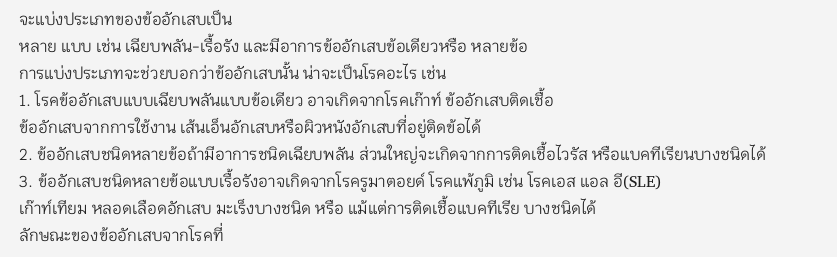จะแบ่งประเภทของข้ออักเสบเป็น
หลาย แบบ เช่น เฉียบพลัน-เรื้อรัง และมีอาการข้ออักเสบข้อเดียวหรือ หลายข้อ
การแบ่งประเภทจะช่วยบอกว่าข้ออักเสบนั้น น่าจะเป็นโรคอะไร เช่น
1. โรคข้ออักเสบแบบเฉียบพลันแบบข้อเดียว อาจเกิดจากโรคเก๊าท์ ข้ออักเสบติดเชื้อ
ข้ออักเสบจากการใช้งาน เส้นเอ็นอักเสบหรือผิวหนังอักเสบที่อยู่ติดข้อได้
2. ข้ออักเสบชนิดหลายข้อถ้ามีอาการชนิดเฉียบพลัน ส่วนใหญ่จะเกิดจากการติดเชื้อไวรัส หรือแบคทีเรียนบางชนิดได้
3. ข้ออักเสบชนิดหลายข้อแบบเรื้อรังอาจเกิดจากโรครูมาตอยด์ โรคแพ้ภูมิ เช่น โรคเอส แอล อี(SLE)
เก๊าท์เทียม หลอดเลือดอักเสบ มะเร็งบางชนิด หรือ แม้แต่การติดเชื้อแบคทีเรีย บางชนิดได้
ลักษณะของข้ออักเสบจากโรคที่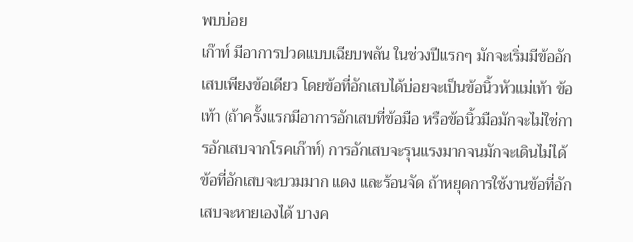พบบ่อย
เก๊าท์ มีอาการปวดแบบเฉียบพลัน ในช่วงปีแรกๆ มักจะเริ่มมีข้ออักเสบเพียงข้อเดียว โดยข้อที่อักเสบได้บ่อยจะเป็นข้อนิ้วหัวแม่เท้า ข้อเท้า (ถ้าครั้งแรกมีอาการอักเสบที่ข้อมือ หรือข้อนิ้วมือมักจะไม่ใช่การอักเสบจากโรคเก๊าท์) การอักเสบจะรุนแรงมากจนมักจะเดินไม่ได้ ข้อที่อักเสบจะบวมมาก แดง และร้อนจัด ถ้าหยุดการใช้งานข้อที่อักเสบจะหายเองได้ บางค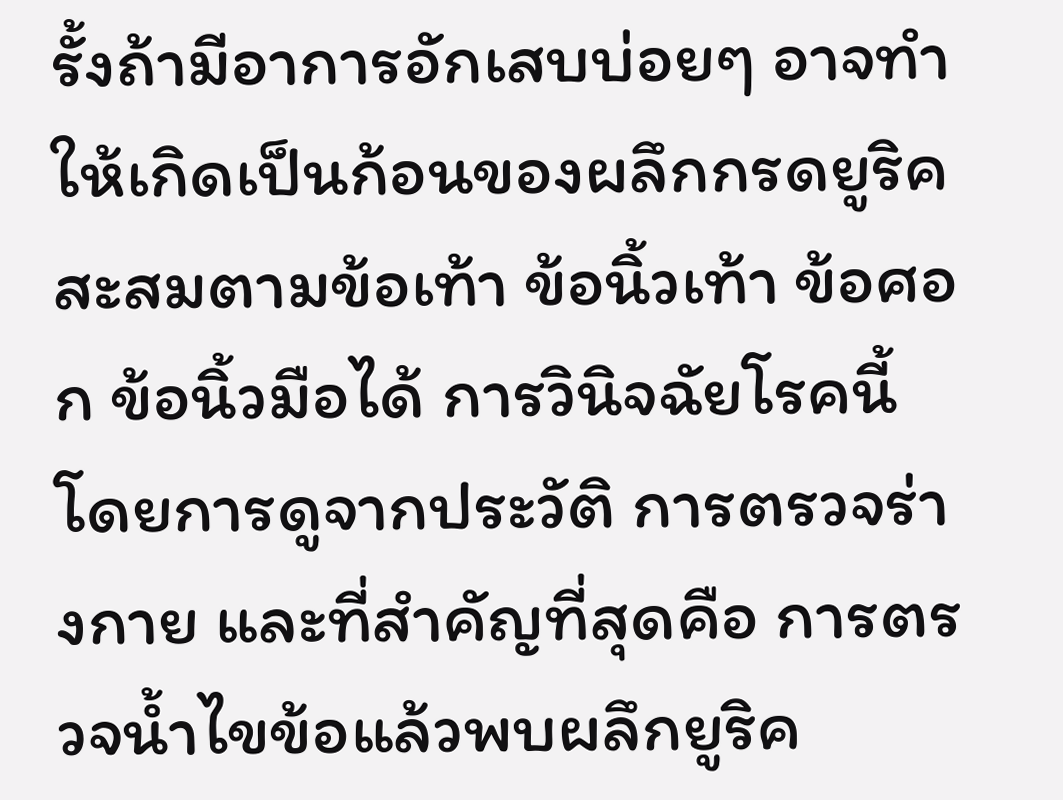รั้งถ้ามีอาการอักเสบบ่อยๆ อาจทำให้เกิดเป็นก้อนของผลึกกรดยูริค สะสมตามข้อเท้า ข้อนิ้วเท้า ข้อศอก ข้อนิ้วมือได้ การวินิจฉัยโรคนี้โดยการดูจากประวัติ การตรวจร่างกาย และที่สำคัญที่สุดคือ การตรวจน้ำไขข้อแล้วพบผลึกยูริค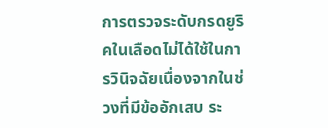การตรวจระดับกรดยูริคในเลือดไม่ได้ใช้ในการวินิจฉัยเนื่องจากในช่วงที่มีข้ออักเสบ ระ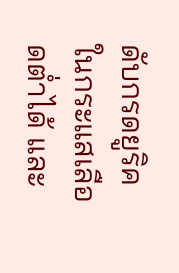ดับกรดยูริคในกระแสเลือดต่ำได้ และ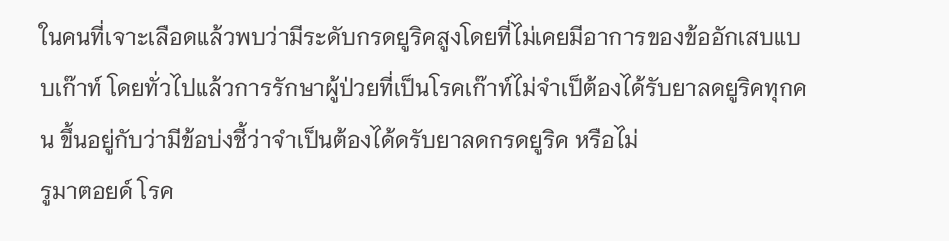ในคนที่เจาะเลือดแล้วพบว่ามีระดับกรดยูริคสูงโดยที่ไม่เคยมีอาการของข้ออักเสบแบบเก๊าท์ โดยทั่วไปแล้วการรักษาผู้ป่วยที่เป็นโรคเก๊าท์ไม่จำเป็ต้องได้รับยาลดยูริคทุกคน ขึ้นอยู่กับว่ามีข้อบ่งชี้ว่าจำเป็นต้องได้ดรับยาลดกรดยูริค หรือไม่
รูมาตอยด์ โรค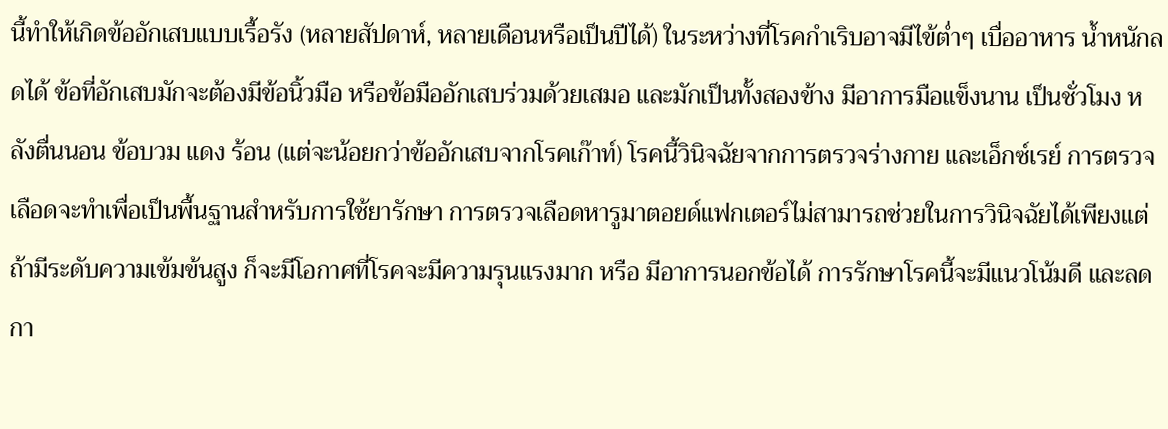นี้ทำให้เกิดข้ออักเสบแบบเรื้อรัง (หลายสัปดาห์, หลายเดือนหรือเป็นปีได้) ในระหว่างที่โรคกำเริบอาจมีไข้ต่ำๆ เบื่ออาหาร น้ำหนักลดได้ ข้อที่อักเสบมักจะต้องมีข้อนิ้วมือ หรือข้อมืออักเสบร่วมด้วยเสมอ และมักเป็นทั้งสองข้าง มีอาการมือแข็งนาน เป็นชั่วโมง หลังตื่นนอน ข้อบวม แดง ร้อน (แต่จะน้อยกว่าข้ออักเสบจากโรคเก๊าท์) โรคนี้วินิจฉัยจากการตรวจร่างกาย และเอ็กซ์เรย์ การตรวจเลือดจะทำเพื่อเป็นพื้นฐานสำหรับการใช้ยารักษา การตรวจเลือดหารูมาตอยด์แฟกเตอร์ไม่สามารถช่วยในการวินิจฉัยได้เพียงแต่ถ้ามีระดับความเข้มข้นสูง ก็จะมีโอกาศที่โรคจะมีความรุนแรงมาก หรือ มีอาการนอกข้อได้ การรักษาโรคนี้จะมีแนวโน้มดี และลดกา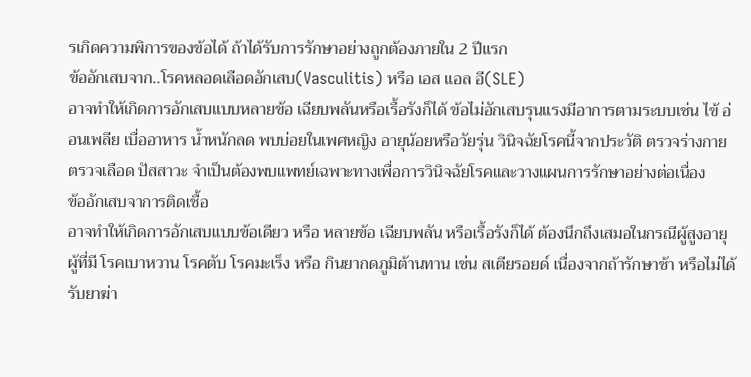รเกิดความพิการของข้อได้ ถ้าได้รับการรักษาอย่างถูกต้องภายใน 2 ปีแรก
ข้ออักเสบจาก..โรคหลอดเลือดอักเสบ(Vasculitis) หรือ เอส แอล อี(SLE)
อาจทำให้เกิดการอักเสบแบบหลายข้อ เฉียบพลันหรือเรื้อรังก็ได้ ข้อไม่อักเสบรุนแรงมีอาการตามระบบเช่น ไข้ อ่อนเพลีย เบื่ออาหาร น้ำหนักลด พบบ่อยในเพศหญิง อายุน้อยหรือวัยรุ่น วินิจฉัยโรคนี้จากประวัติ ตรวจร่างกาย ตรวจเลือด ปัสสาวะ จำเป็นต้องพบแพทย์เฉพาะทางเพื่อการวินิจฉัยโรคและวางแผนการรักษาอย่างต่อเนื่อง
ข้ออักเสบจาการติดเชื้อ
อาจทำให้เกิดการอักเสบแบบข้อเดียว หรือ หลายข้อ เฉียบพลัน หรือเรื้อรังก็ได้ ต้องนึกถึงเสมอในกรณีผู้สูงอายุ ผู้ที่มี โรคเบาหวาน โรคตับ โรคมะเร็ง หรือ กินยากดภูมิต้านทาน เช่น สเตียรอยด์ เนื่องจากถ้ารักษาช้า หรือไม่ได้รับยาฆ่า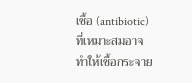เชื้อ (antibiotic) ที่เหมาะสมอาจทำให้เชื้อกระจาย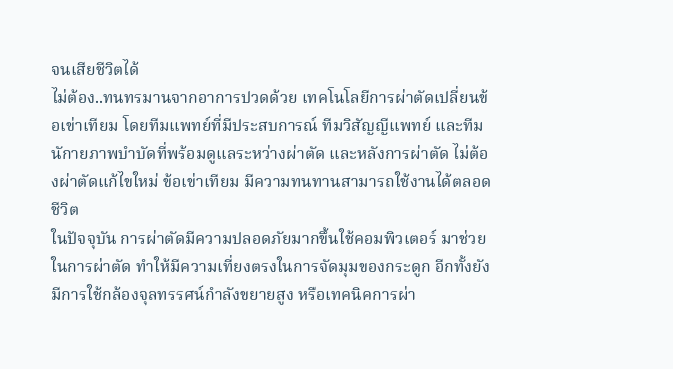จนเสียชีวิตได้
ไม่ต้อง..ทนทรมานจากอาการปวดด้วย เทคโนโลยีการผ่าตัดเปลี่ยนข้อเข่าเทียม โดยทีมแพทย์ที่มีประสบการณ์ ทีมวิสัญญีแพทย์ และทีมนักายภาพบำบัดที่พร้อมดูแลระหว่างผ่าตัด และหลังการผ่าตัด ไม่ต้องผ่าตัดแก้ไขใหม่ ข้อเข่าเทียม มีความทนทานสามารถใช้งานได้ตลอดชีวิต
ในปัจจุบัน การผ่าตัดมีความปลอดภัยมากขึ้นใช้คอมพิวเตอร์ มาช่วยในการผ่าตัด ทำให้มีความเที่ยงตรงในการจัดมุมของกระดูก อีกทั้งยังมีการใช้กล้องจุลทรรศน์กำลังขยายสูง หรือเทคนิคการผ่า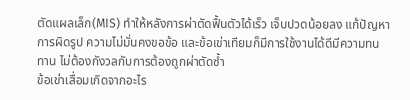ตัดแผลเล็ก(MIS) ทำให้หลังการผ่าตัดฟื้นตัวได้เร็ว เจ็บปวดน้อยลง แก้ปัญหาการผิดรูป ความไม่มั่นคงขอข้อ และข้อเข่าเทียมก็มีการใช้งานได้ดีมีความทนทาน ไม่ต้องกังวลกับการต้องถูกผ่าตัดซ้ำ
ข้อเข่าเสื่อมเกิดจากอะไร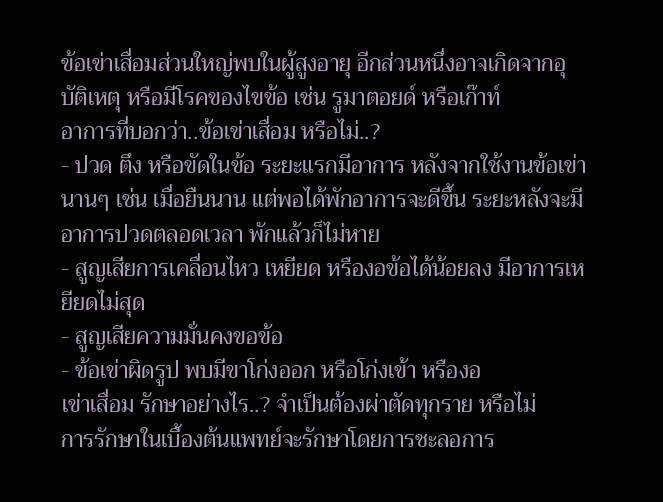ข้อเข่าเสื่อมส่วนใหญ่พบในผู้สูงอายุ อีกส่วนหนึ่งอาจเกิดจากอุบัติเหตุ หรือมีโรคของไขข้อ เช่น รูมาตอยด์ หรือเก๊าท์
อาการที่บอกว่า..ข้อเข่าเสื่อม หรือไม่..?
- ปวด ตึง หรือขัดในข้อ ระยะแรกมีอาการ หลังจากใช้งานข้อเข่านานๆ เช่น เมื่อยืนนาน แต่พอได้พักอาการจะดีขึ้น ระยะหลังจะมีอาการปวดตลอดเวลา พักแล้วก็ไม่หาย
- สูญเสียการเคลื่อนไหว เหยียด หรืองอข้อได้น้อยลง มีอาการเหยียดไม่สุด
- สูญเสียความมั่นคงขอข้อ
- ข้อเข่าผิดรูป พบมีขาโก่งออก หรือโก่งเข้า หรืองอ
เข่าเสื่อม รักษาอย่างไร..? จำเป็นต้องผ่าตัดทุกราย หรือไม่
การรักษาในเบื้องต้นแพทย์จะรักษาโดยการชะลอการ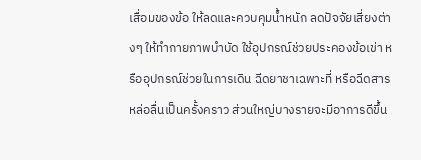เสื่อมของข้อ ให้ลดและควบคุมน้ำหนัก ลดปัจจัยเสี่ยงต่างๆ ให้ทำกายภาพบำบัด ใช้อุปกรณ์ช่วยประคองข้อเข่า หรืออุปกรณ์ช่วยในการเดิน ฉีดยาชาเฉพาะที่ หรือฉีดสารหล่อลื่นเป็นครั้งคราว ส่วนใหญ่บางรายจะมีอาการดีขึ้น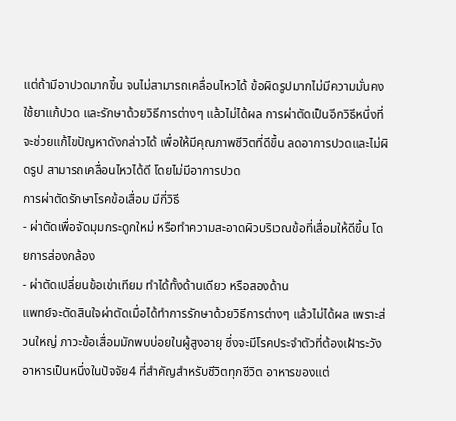แต่ถ้ามีอาปวดมากขึ้น จนไม่สามารถเคลื่อนไหวได้ ข้อผิดรูปมากไม่มีความมั่นคงใช้ยาแก้ปวด และรักษาด้วยวิธีการต่างๆ แล้วไม่ได้ผล การผ่าตัดเป็นอีกวิธีหนึ่งที่จะช่วยแก้ไขปัญหาดังกล่าวได้ เพื่อให้มีคุณภาพชีวิตที่ดีขึ้น ลดอาการปวดและไม่ผิดรูป สามารถเคลื่อนไหวได้ดี โดยไม่มีอาการปวด
การผ่าตัดรักษาโรคข้อเสื่อม มีกี่วิธี
- ผ่าตัดเพื่อจัดมุมกระดูกใหม่ หรือทำความสะอาดผิวบริเวณข้อที่เสื่อมให้ดีขึ้น โดยการส่องกล้อง
- ผ่าตัดเปลี่ยนข้อเข่าเทียม ทำได้ทั้งด้านเดียว หรือสองด้าน
แพทย์จะตัดสินใจผ่าตัดเมื่อได้ทำการรักษาด้วยวิธีการต่างๆ แล้วไม่ได้ผล เพราะส่วนใหญ่ ภาวะข้อเสื่อมมักพบบ่อยในผู้สูงอายุ ซึ่งจะมีโรคประจำตัวที่ต้องเฝ้าระวัง
อาหารเป็นหนึ่งในปัจจัย4 ที่สำคัญสำหรับชีวิตทุกชีวิต อาหารของแต่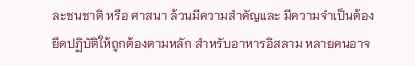ละชนชาติ หรือ ศาสนา ล้วนมีความสำคัญและ มีความจำเป็นต้องยึดปฏิบัติให้ถูกต้องตามหลัก สำหรับอาหารอิสลาม หลายคนอาจ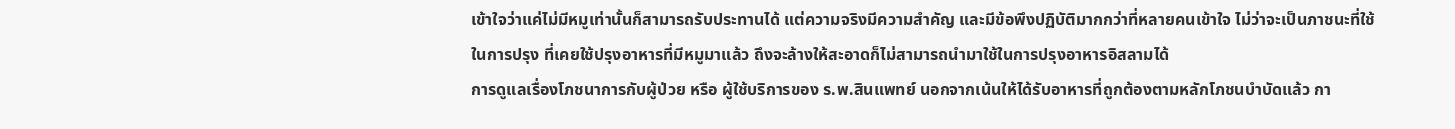เข้าใจว่าแค่ไม่มีหมูเท่านั้นก็สามารถรับประทานได้ แต่ความจริงมีความสำคัญ และมีข้อพึงปฏิบัติมากกว่าที่หลายคนเข้าใจ ไม่ว่าจะเป็นภาชนะที่ใช้ในการปรุง ที่เคยใช้ปรุงอาหารที่มีหมูมาแล้ว ถึงจะล้างให้สะอาดก็ไม่สามารถนำมาใช้ในการปรุงอาหารอิสลามได้
การดูแลเรื่องโภชนาการกับผู้ป่วย หรือ ผู้ใช้บริการของ ร.พ.สินแพทย์ นอกจากเน้นให้ได้รับอาหารที่ถูกต้องตามหลักโภชนบำบัดแล้ว กา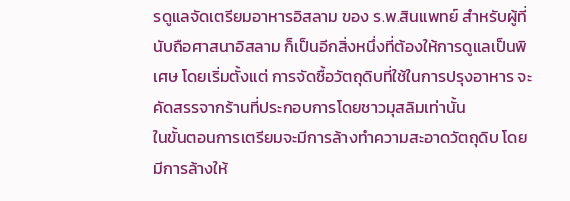รดูแลจัดเตรียมอาหารอิสลาม ของ ร.พ.สินแพทย์ สำหรับผู้ที่นับถือศาสนาอิสลาม ก็เป็นอีกสิ่งหนึ่งที่ต้องให้การดูแลเป็นพิเศษ โดยเริ่มตั้งแต่ การจัดซื้อวัตถุดิบที่ใช้ในการปรุงอาหาร จะคัดสรรจากร้านที่ประกอบการโดยชาวมุสลิมเท่านั้น
ในขั้นตอนการเตรียมจะมีการล้างทำความสะอาดวัตถุดิบ โดยมีการล้างให้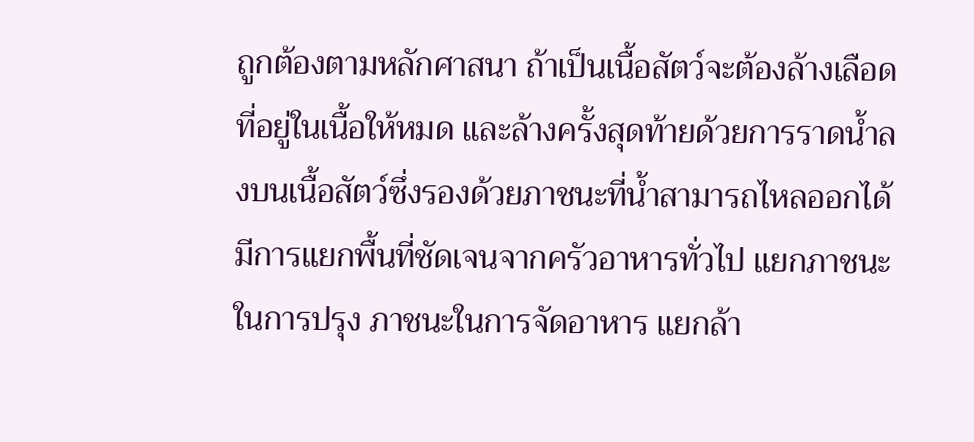ถูกต้องตามหลักศาสนา ถ้าเป็นเนื้อสัตว์จะต้องล้างเลือดที่อยู่ในเนื้อให้หมด และล้างครั้งสุดท้ายด้วยการราดน้ำลงบนเนื้อสัตว์ซึ่งรองด้วยภาชนะที่น้ำสามารถไหลออกได้ มีการแยกพื้นที่ชัดเจนจากครัวอาหารทั่วไป แยกภาชนะในการปรุง ภาชนะในการจัดอาหาร แยกล้า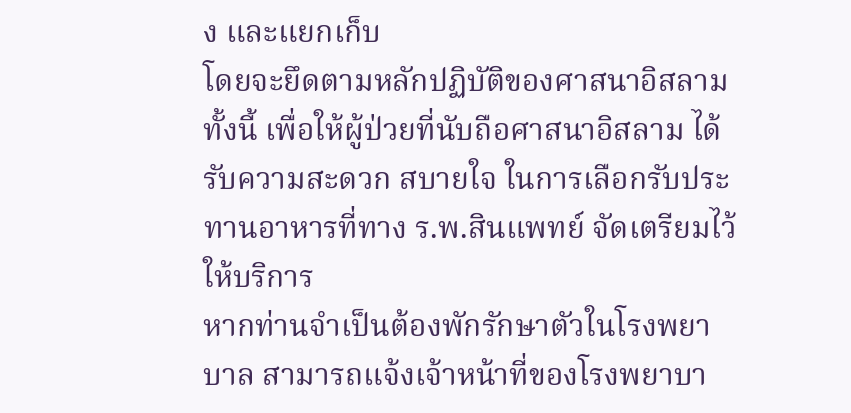ง และแยกเก็บ
โดยจะยึดตามหลักปฏิบัติของศาสนาอิสลาม ทั้งนี้ เพื่อให้ผู้ป่วยที่นับถือศาสนาอิสลาม ได้รับความสะดวก สบายใจ ในการเลือกรับประทานอาหารที่ทาง ร.พ.สินแพทย์ จัดเตรียมไว้ให้บริการ
หากท่านจำเป็นต้องพักรักษาตัวในโรงพยาบาล สามารถแจ้งเจ้าหน้าที่ของโรงพยาบา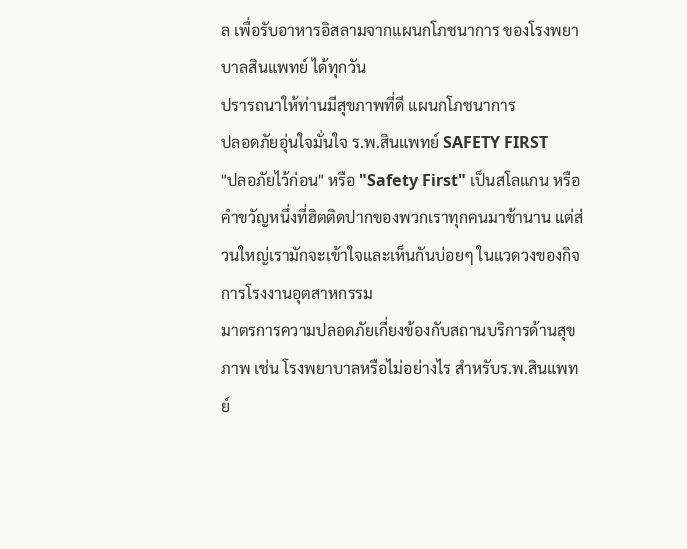ล เพื่อรับอาหารอิสลามจากแผนกโภชนาการ ของโรงพยาบาลสินแพทย์ ได้ทุกวัน
ปรารถนาให้ท่านมีสุขภาพที่ดี แผนกโภชนาการ
ปลอดภัยอุ่นใจมั่นใจ ร.พ.สินแพทย์ SAFETY FIRST
"ปลอภัยไว้ก่อน" หรือ "Safety First" เป็นสโลแกน หรือ คำขวัญหนึ่งที่ฮิตติดปากของพวกเราทุกคนมาช้านาน แต่ส่วนใหญ่เรามักจะเข้าใจและเห็นกันบ่อยๆ ในแวดวงของกิจการโรงงานอุตสาหกรรม
มาตรการความปลอดภัยเกี่ยงข้องกับสถานบริการด้านสุขภาพ เช่น โรงพยาบาลหรือไม่อย่างไร สำหรับร.พ.สินแพทย์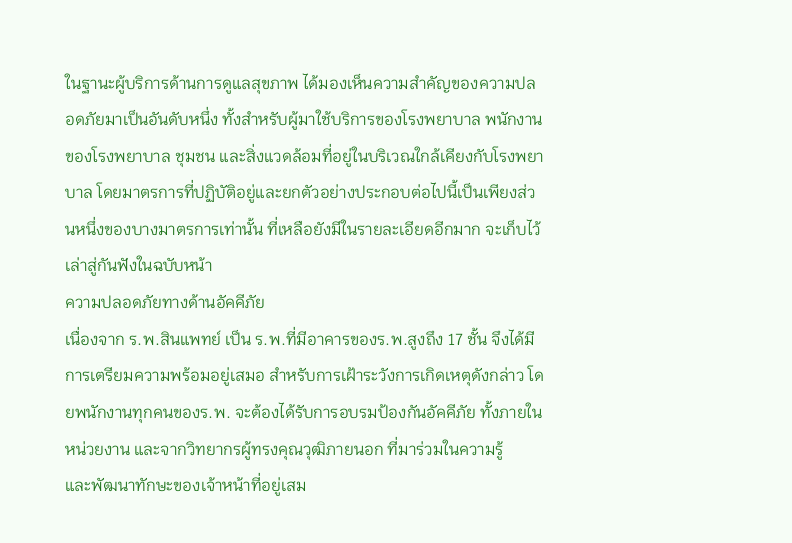ในฐานะผู้บริการด้านการดูแลสุขภาพ ได้มองเห็นความสำคัญของความปลอดภัยมาเป็นอันดับหนึ่ง ทั้งสำหรับผู้มาใช้บริการของโรงพยาบาล พนักงานของโรงพยาบาล ชุมชน และสิ่งแวดล้อมที่อยู่ในบริเวณใกล้เคียงกับโรงพยาบาล โดยมาตรการที่ปฏิบัติอยู่และยกตัวอย่างประกอบต่อไปนี้เป็นเพียงส่วนหนึ่งของบางมาตรการเท่านั้น ที่เหลือยังมีในรายละเอียดอีกมาก จะเก็บไว้เล่าสู่กันฟังในฉบับหน้า
ความปลอดภัยทางด้านอัคคีภัย
เนื่องจาก ร.พ.สินแพทย์ เป็น ร.พ.ที่มีอาคารของร.พ.สูงถึง 17 ชั้น จึงได้มีการเตรียมความพร้อมอยู่เสมอ สำหรับการเฝ้าระวังการเกิดเหตุดังกล่าว โดยพนักงานทุกคนของร.พ. จะต้องได้รับการอบรมป้องกันอัคคีภัย ทั้งภายในหน่วยงาน และจากวิทยากรผู้ทรงคุณวุฒิภายนอก ที่มาร่วมในความรู้
และพัฒนาทักษะของเจ้าหน้าที่อยู่เสม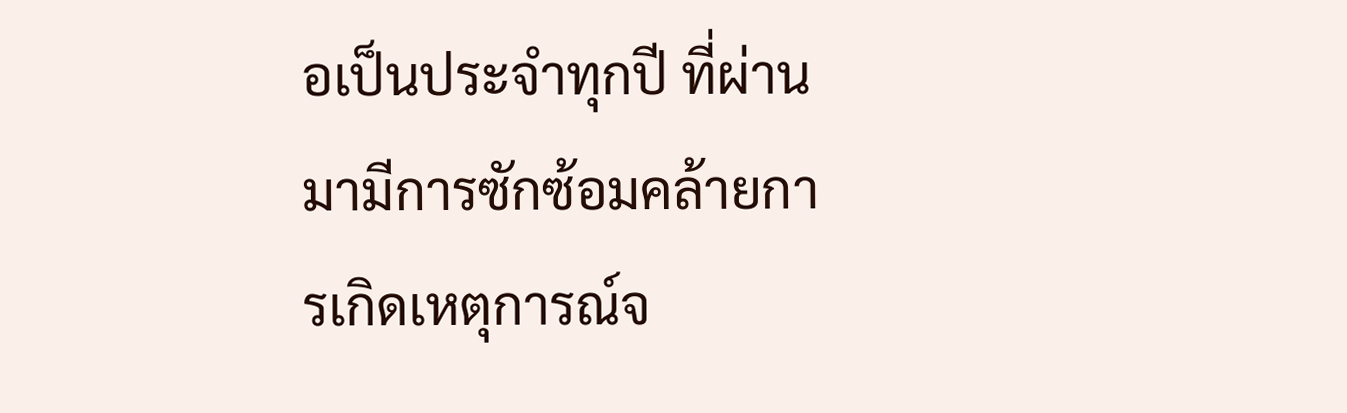อเป็นประจำทุกปี ที่ผ่านมามีการซักซ้อมคล้ายการเกิดเหตุการณ์จ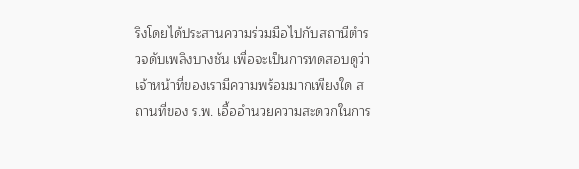ริงโดยได้ประสานความร่วมมือไปกับสถานีตำรวจดับเพลิงบางชัน เพื่อจะเป็นการทดสอบดูว่าเจ้าหน้าที่ของเรามีความพร้อมมากเพียงใด สถานที่ของ ร.พ. เอื้ออำนวยความสะดวกในการ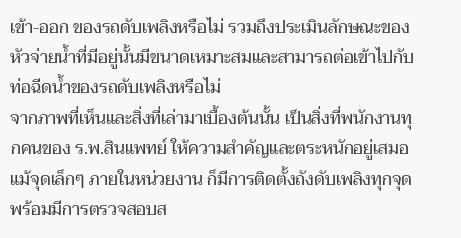เข้า-ออก ของรถดับเพลิงหรือไม่ รวมถึงประเมินลักษณะของหัวจ่ายน้ำที่มีอยู่นั้นมีขนาดเหมาะสมและสามารถต่อเข้าไปกับท่อฉีดน้ำของรถดับเพลิงหรือไม่
จากภาพที่เห็นและสิ่งที่เล่ามาเบื้องต้นนั้น เป็นสิ่งที่พนักงานทุกคนของ ร.พ.สินแพทย์ ให้ความสำคัญและตระหนักอยู่เสมอ แม้จุดเล็กๆ ภายในหน่วยงาน ก็มีการติดตั้งถังดับเพลิงทุกจุด พร้อมมีการตรวจสอบส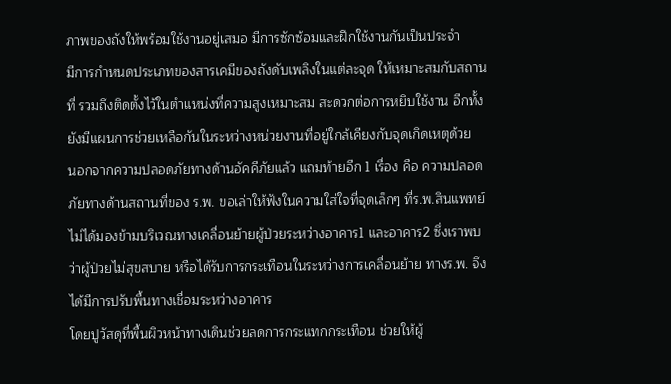ภาพของถังให้พร้อมใช้งานอยู่เสมอ มีการซักซ้อมและฝึกใช้งานกันเป็นประจำ
มีการกำหนดประเภทของสารเคมีของถังดับเพลิงในแต่ละจุด ให้เหมาะสมกับสถานที่ รวมถึงติดตั้งไว้ในตำแหน่งที่ความสูงเหมาะสม สะดวกต่อการหยิบใช้งาน อีกทั้งยังมีแผนการช่วยเหลือกันในระหว่างหน่วยงานที่อยู่ใกล้เคียงกับจุดเกิดเหตุด้วย
นอกจากความปลอดภัยทางด้านอัคคีภัยแล้ว แถมท้ายอีก 1 เรื่อง คือ ความปลอดภัยทางด้านสถานที่ของ ร.พ. ขอเล่าให้ฟังในความใส่ใจที่จุดเล็กๆ ที่ร.พ.สินแพทย์ไม่ได้มองข้ามบริเวณทางเคลื่อนย้ายผู้ป่วยระหว่างอาคาร1 และอาคาร2 ซึ่งเราพบว่าผู้ป่วยไม่สุขสบาย หรือได้รับการกระเทือนในระหว่างการเคลื่อนย้าย ทางร.พ. จึงได้มีการปรับพื้นทางเชื่อมระหว่างอาคาร
โดยปูวัสดุที่พื้นผิวหน้าทางเดินช่วยลดการกระแทกกระเทือน ช่วยให้ผู้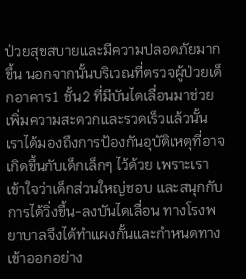ป่วยสุขสบายและมีความปลอดภัยมากขึ้น นอกจากนั้นบริเวณที่ตรวจผู้ป่วยเด็กอาคาร1 ชั้น2 ที่มีบันไดเลื่อนมาช่วยเพิ่มความสะดวกและรวดเร็วแล้วนั้น เราได้มองถึงการป้องกันอุบัติเหตุที่อาจเกิดขึ้นกับเด็กเล็กๆ ไว้ด้วย เพราะเราเข้าใจว่าเด็กส่วนใหญ่ชอบ และสนุกกับการได้วิ่งขึ้น-ลงบันไดเลื่อน ทางโรงพยาบาลจึงได้ทำแผงกั้นและกำหนดทางเข้าออกอย่าง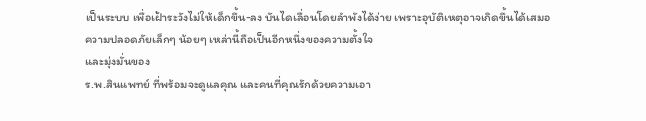เป็นระบบ เพื่อเฝ้าระวังไม่ให้เด็กขึ้น-ลง บันไดเลื่อนโดยลำพังได้ง่าย เพราะอุบัติเหตุอาจเกิดขึ้นได้เสมอ
ความปลอดภัยเล็กๆ น้อยๆ เหล่านี้ถือเป็นอีกหนึ่งของความตั้งใจ
และมุ่งมั่นของ
ร.พ.สินแพทย์ ที่พร้อมจะดูแลคุณ และคนที่คุณรักด้วยความเอา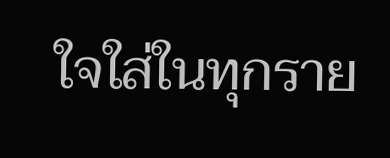ใจใส่ในทุกราย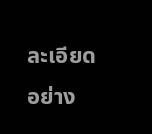ละเอียดอย่าง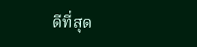ดีที่สุด